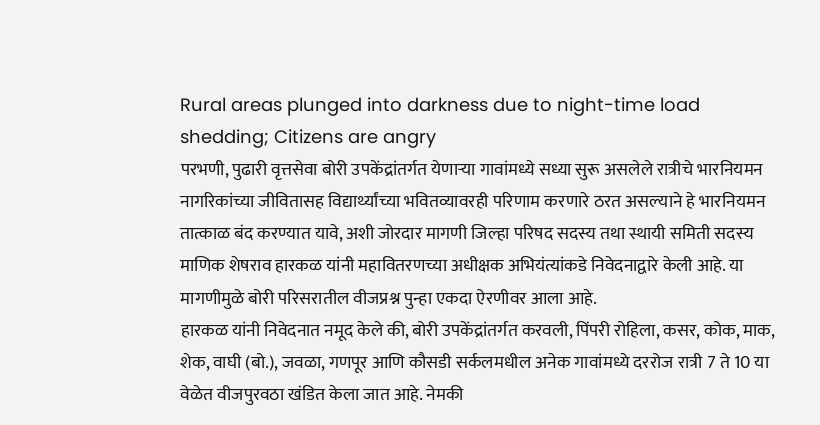Rural areas plunged into darkness due to night-time load shedding; Citizens are angry
परभणी, पुढारी वृत्तसेवा बोरी उपकेंद्रांतर्गत येणाऱ्या गावांमध्ये सध्या सुरू असलेले रात्रीचे भारनियमन नागरिकांच्या जीवितासह विद्यार्थ्यांच्या भवितव्यावरही परिणाम करणारे ठरत असल्याने हे भारनियमन तात्काळ बंद करण्यात यावे, अशी जोरदार मागणी जिल्हा परिषद सदस्य तथा स्थायी समिती सदस्य माणिक शेषराव हारकळ यांनी महावितरणच्या अधीक्षक अभियंत्यांकडे निवेदनाद्वारे केली आहे. या मागणीमुळे बोरी परिसरातील वीजप्रश्न पुन्हा एकदा ऐरणीवर आला आहे.
हारकळ यांनी निवेदनात नमूद केले की, बोरी उपकेंद्रांतर्गत करवली, पिंपरी रोहिला, कसर, कोक, माक, शेक, वाघी (बो.), जवळा, गणपूर आणि कौसडी सर्कलमधील अनेक गावांमध्ये दररोज रात्री 7 ते 10 या वेळेत वीजपुरवठा खंडित केला जात आहे. नेमकी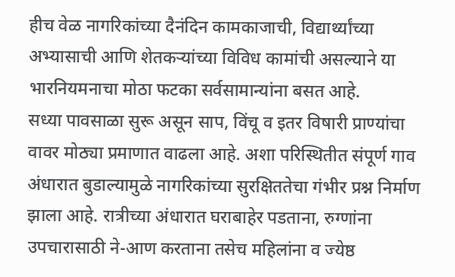हीच वेळ नागरिकांच्या दैनंदिन कामकाजाची, विद्यार्थ्यांच्या अभ्यासाची आणि शेतकऱ्यांच्या विविध कामांची असल्याने या भारनियमनाचा मोठा फटका सर्वसामान्यांना बसत आहे.
सध्या पावसाळा सुरू असून साप, विंचू व इतर विषारी प्राण्यांचा वावर मोठ्या प्रमाणात वाढला आहे. अशा परिस्थितीत संपूर्ण गाव अंधारात बुडाल्यामुळे नागरिकांच्या सुरक्षिततेचा गंभीर प्रश्न निर्माण झाला आहे. रात्रीच्या अंधारात घराबाहेर पडताना, रुग्णांना उपचारासाठी ने-आण करताना तसेच महिलांना व ज्येष्ठ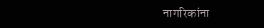नागरिकांना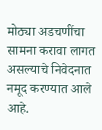मोठ्या अडचणींचा सामना करावा लागत असल्याचे निवेदनात नमूद करण्यात आले आहे.